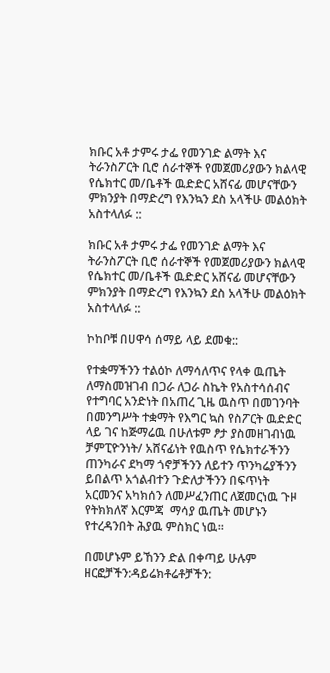ክቡር አቶ ታምሩ ታፌ የመንገድ ልማት እና ትራንስፖርት ቢሮ ሰራተኞች የመጀመሪያውን ክልላዊ የሴክተር መ/ቤቶች ዉድድር አሸናፊ መሆናቸውን ምክንያት በማድረግ የእንኳን ደስ አላችሁ መልዕክት አስተላለፉ ::

ክቡር አቶ ታምሩ ታፌ የመንገድ ልማት እና ትራንስፖርት ቢሮ ሰራተኞች የመጀመሪያውን ክልላዊ የሴክተር መ/ቤቶች ዉድድር አሸናፊ መሆናቸውን ምክንያት በማድረግ የእንኳን ደስ አላችሁ መልዕክት አስተላለፉ ::

ኮከቦቹ በሀዋሳ ሰማይ ላይ ደመቁ::

የተቋማችንን ተልዕኮ ለማሳለጥና የላቀ ዉጤት ለማስመዝገብ በጋራ ለጋራ ስኬት የአስተሳሰብና የተግባር አንድነት በአጠረ ጊዜ ዉስጥ በመገንባት በመንግሥት ተቋማት የእግር ኳስ የስፖርት ዉድድር ላይ ገና ከጅማሬዉ በሁለቱም ፆታ ያስመዘገብነዉ  ቻምፒዮንነት/ አሸናፊነት የዉስጥ የሴክተራችንን ጠንካራና ደካማ ጎኖቻችንን ለይተን ጥንካሬያችንን ይበልጥ አጎልብተን ጉድለታችንን በፍጥነት አርመንና አካክሰን ለመሥፈንጠር ለጀመርነዉ ጉዞ የትክክለኛ እርምጃ  ማሳያ ዉጤት መሆኑን የተረዳንበት ሕያዉ ምስክር ነዉ።

በመሆኑም ይኸንን ድል በቀጣይ ሁሉም ዘርፎቻችን:ዳይሬክቶሬቶቻችን: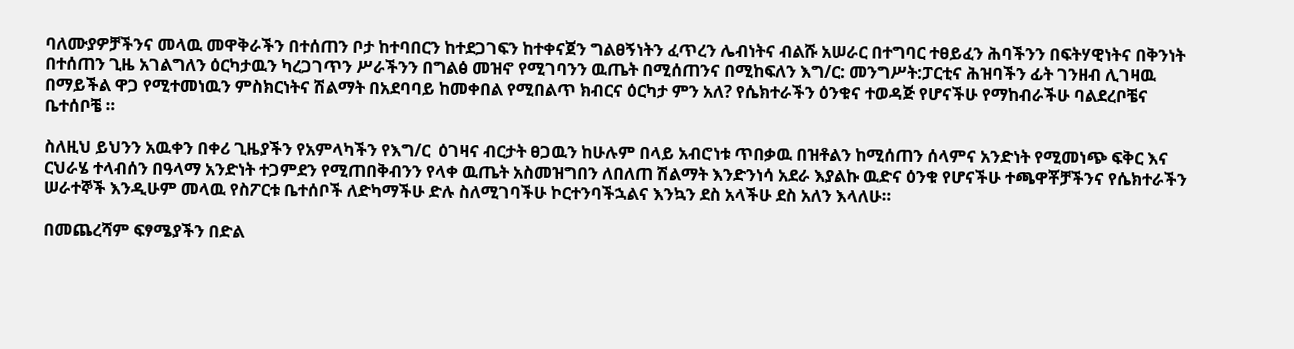ባለሙያዎቻችንና መላዉ መዋቅራችን በተሰጠን ቦታ ከተባበርን ከተደጋገፍን ከተቀናጀን ግልፀኝነትን ፈጥረን ሌብነትና ብልሹ አሠራር በተግባር ተፀይፈን ሕባችንን በፍትሃዊነትና በቅንነት በተሰጠን ጊዜ አገልግለን ዕርካታዉን ካረጋገጥን ሥራችንን በግልፅ መዝኖ የሚገባንን ዉጤት በሚሰጠንና በሚከፍለን እግ/ር: መንግሥት:ፓርቲና ሕዝባችን ፊት ገንዘብ ሊገዛዉ በማይችል ዋጋ የሚተመነዉን ምስክርነትና ሽልማት በአደባባይ ከመቀበል የሚበልጥ ክብርና ዕርካታ ምን አለ? የሴክተራችን ዕንቁና ተወዳጅ የሆናችሁ የማከብራችሁ ባልደረቦቼና  ቤተሰቦቼ ።

ስለዚህ ይህንን አዉቀን በቀሪ ጊዜያችን የአምላካችን የእግ/ር  ዕገዛና ብርታት ፀጋዉን ከሁሉም በላይ አብሮነቱ ጥበቃዉ በዝቶልን ከሚሰጠን ሰላምና አንድነት የሚመነጭ ፍቅር እና ርህራሄ ተላብሰን በዓላማ አንድነት ተጋምደን የሚጠበቅብንን የላቀ ዉጤት አስመዝግበን ለበለጠ ሽልማት እንድንነሳ አደራ እያልኩ ዉድና ዕንቁ የሆናችሁ ተጫዋቾቻችንና የሴክተራችን ሠራተኞች እንዲሁም መላዉ የስፖርቱ ቤተሰቦች ለድካማችሁ ድሉ ስለሚገባችሁ ኮርተንባችኋልና እንኳን ደስ አላችሁ ደስ አለን እላለሁ።

በመጨረሻም ፍፃሜያችን በድል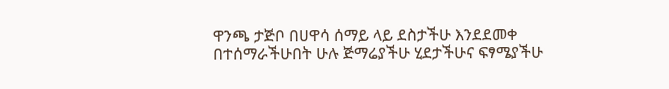ዋንጫ ታጅቦ በሀዋሳ ሰማይ ላይ ደስታችሁ እንደደመቀ በተሰማራችሁበት ሁሉ ጅማሬያችሁ ሂደታችሁና ፍፃሜያችሁ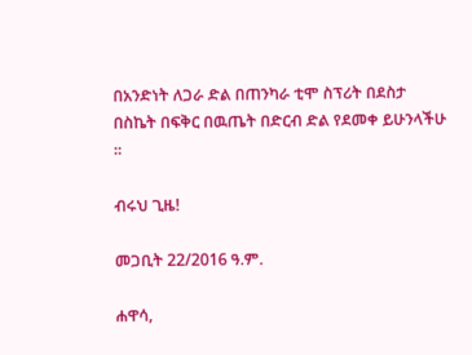በአንድነት ለጋራ ድል በጠንካራ ቲሞ ስፕሪት በደስታ በስኬት በፍቅር በዉጤት በድርብ ድል የደመቀ ይሁንላችሁ ።

ብሩህ ጊዜ!

መጋቢት 22/2016 ዓ.ም.

ሐዋሳ,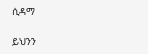ሲዳማ

ይህንን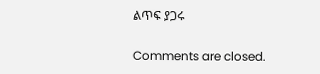ልጥፍ ያጋሩ

Comments are closed.